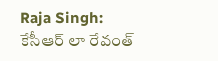Raja Singh: కేసీఆర్ లా రేవంత్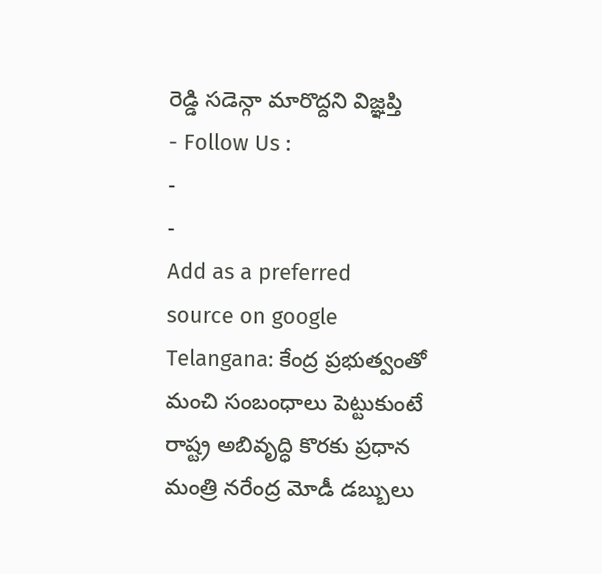రెడ్డి సడెన్గా మారొద్దని విజ్ఞప్తి
- Follow Us :
-
-
Add as a preferred
source on google
Telangana: కేంద్ర ప్రభుత్వంతో మంచి సంబంధాలు పెట్టుకుంటే రాష్ట్ర అబివృద్ధి కొరకు ప్రధాన మంత్రి నరేంద్ర మోడీ డబ్బులు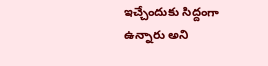ఇచ్చేందుకు సిద్దంగా ఉన్నారు అని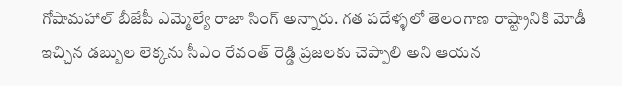గోషామహాల్ బీజేపీ ఎమ్మెల్యే రాజా సింగ్ అన్నారు. గత పదేళ్ళలో తెలంగాణ రాష్ట్రానికి మోడీ ఇచ్చిన డబ్బుల లెక్కను సీఎం రేవంత్ రెడ్డి ప్రజలకు చెప్పాలి అని ఆయన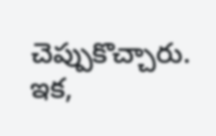చెప్పుకొచ్చారు. ఇక,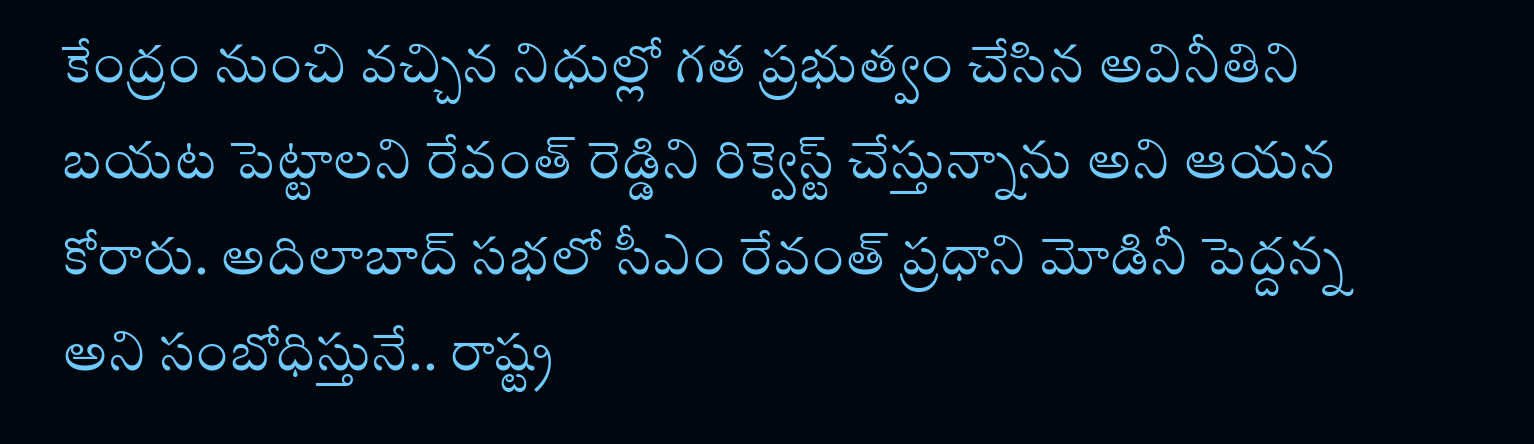కేంద్రం నుంచి వచ్చిన నిధుల్లో గత ప్రభుత్వం చేసిన అవినీతిని బయట పెట్టాలని రేవంత్ రెడ్డిని రిక్వెస్ట్ చేస్తున్నాను అని ఆయన కోరారు. అదిలాబాద్ సభలో సీఎం రేవంత్ ప్రధాని మోడినీ పెద్దన్న అని సంబోధిస్తునే.. రాష్ట్ర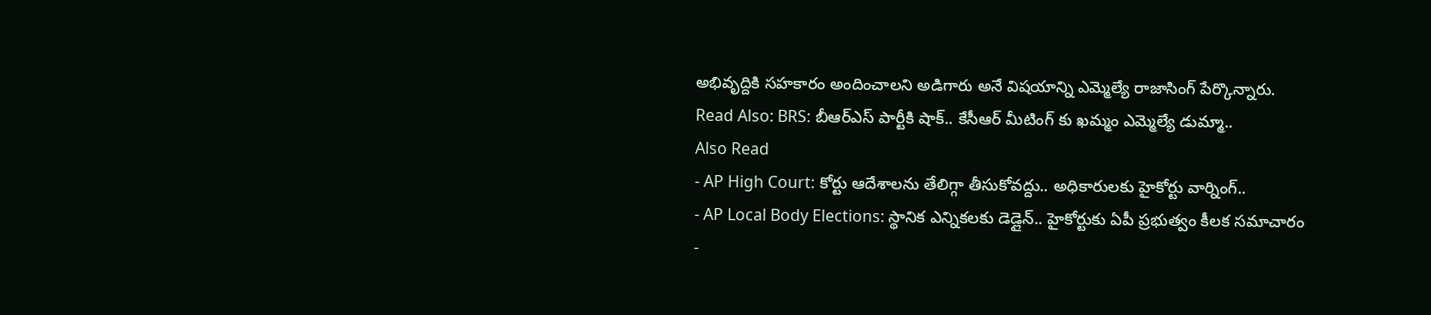అభివృద్దికి సహకారం అందించాలని అడిగారు అనే విషయాన్ని ఎమ్మెల్యే రాజాసింగ్ పేర్కొన్నారు.
Read Also: BRS: బీఆర్ఎస్ పార్టీకి షాక్.. కేసీఆర్ మీటింగ్ కు ఖమ్మం ఎమ్మెల్యే డుమ్మా..
Also Read
- AP High Court: కోర్టు ఆదేశాలను తేలిగ్గా తీసుకోవద్దు.. అధికారులకు హైకోర్టు వార్నింగ్..
- AP Local Body Elections: స్థానిక ఎన్నికలకు డెడ్లైన్.. హైకోర్టుకు ఏపీ ప్రభుత్వం కీలక సమాచారం
-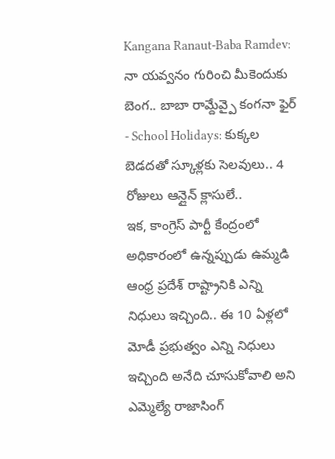Kangana Ranaut-Baba Ramdev: నా యవ్వనం గురించి మీకెందుకు బెంగ.. బాబా రామ్దేవ్పై కంగనా ఫైర్
- School Holidays: కుక్కల బెడదతో స్కూళ్లకు సెలవులు.. 4 రోజులు ఆన్లైన్ క్లాసులే..
ఇక, కాంగ్రెస్ పార్టీ కేంద్రంలో అధికారంలో ఉన్నప్పుడు ఉమ్మడి ఆంధ్ర ప్రదేశ్ రాష్ట్రానికి ఎన్ని నిధులు ఇచ్చింది.. ఈ 10 ఏళ్లలో మోడీ ప్రభుత్వం ఎన్ని నిధులు ఇచ్చింది అనేది చూసుకోవాలి అని ఎమ్మెల్యే రాజాసింగ్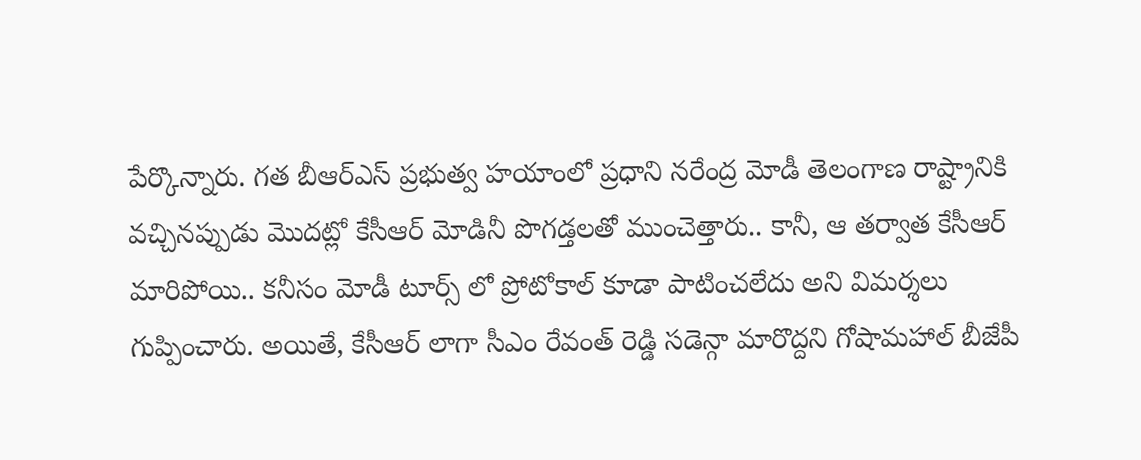పేర్కొన్నారు. గత బీఆర్ఎస్ ప్రభుత్వ హయాంలో ప్రధాని నరేంద్ర మోడీ తెలంగాణ రాష్ట్రానికి వచ్చినప్పుడు మొదట్లో కేసీఆర్ మోడినీ పొగడ్తలతో ముంచెత్తారు.. కానీ, ఆ తర్వాత కేసీఆర్ మారిపోయి.. కనీసం మోడీ టూర్స్ లో ప్రోటోకాల్ కూడా పాటించలేదు అని విమర్శలు గుప్పించారు. అయితే, కేసీఆర్ లాగా సీఎం రేవంత్ రెడ్డి సడెన్గా మారొద్దని గోషామహాల్ బీజేపీ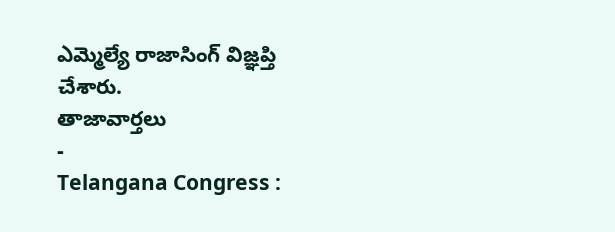ఎమ్మెల్యే రాజాసింగ్ విజ్ఞప్తి చేశారు.
తాజావార్తలు
-
Telangana Congress :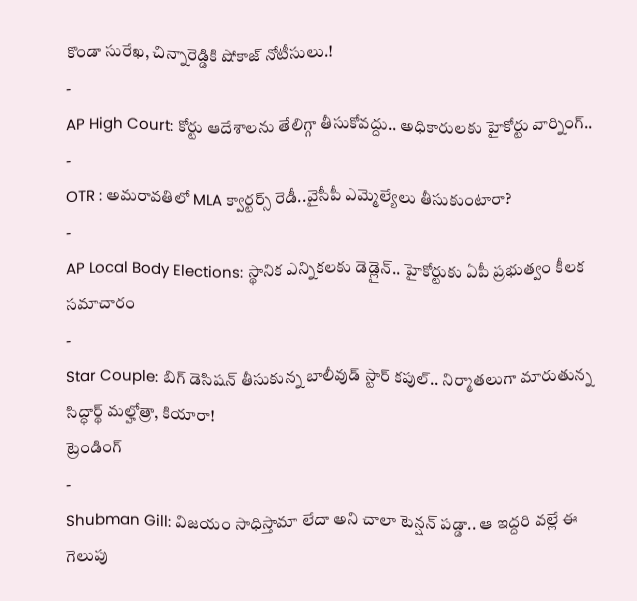కొండా సురేఖ, చిన్నారెడ్డికి షోకాజ్ నోటీసులు.!
-
AP High Court: కోర్టు ఆదేశాలను తేలిగ్గా తీసుకోవద్దు.. అధికారులకు హైకోర్టు వార్నింగ్..
-
OTR : అమరావతిలో MLA క్వార్టర్స్ రెడీ..వైసీపీ ఎమ్మెల్యేలు తీసుకుంటారా?
-
AP Local Body Elections: స్థానిక ఎన్నికలకు డెడ్లైన్.. హైకోర్టుకు ఏపీ ప్రభుత్వం కీలక సమాచారం
-
Star Couple: బిగ్ డెసిషన్ తీసుకున్న బాలీవుడ్ స్టార్ కపుల్.. నిర్మాతలుగా మారుతున్న సిద్ధార్థ్ మల్హోత్రా, కియారా!
ట్రెండింగ్
-
Shubman Gill: విజయం సాధిస్తామా లేదా అని చాలా టెన్షన్ పడ్డా.. ఆ ఇద్దరి వల్లే ఈ గెలుపు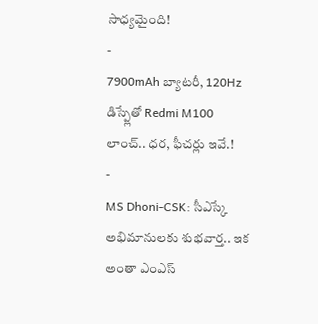సాధ్యమైంది!
-
7900mAh బ్యాటరీ, 120Hz డిస్ప్లేతో Redmi M100 లాంచ్.. ధర, ఫీచర్లు ఇవే.!
-
MS Dhoni-CSK: సీఎస్కే అభిమానులకు శుభవార్త.. ఇక అంతా ఎంఎస్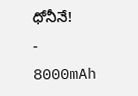ధోనీనే!
-
8000mAh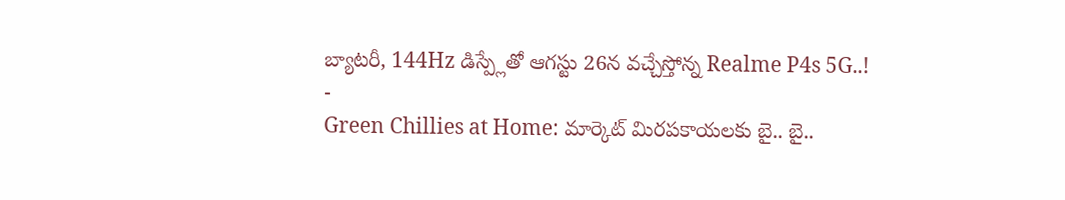బ్యాటరీ, 144Hz డిస్ప్లేతో ఆగస్టు 26న వచ్చేస్తోన్న Realme P4s 5G..!
-
Green Chillies at Home: మార్కెట్ మిరపకాయలకు బై.. బై..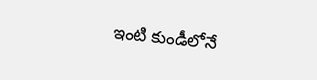ఇంటి కుండీలోనే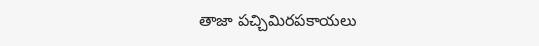తాజా పచ్చిమిరపకాయలు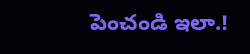పెంచండి ఇలా.!